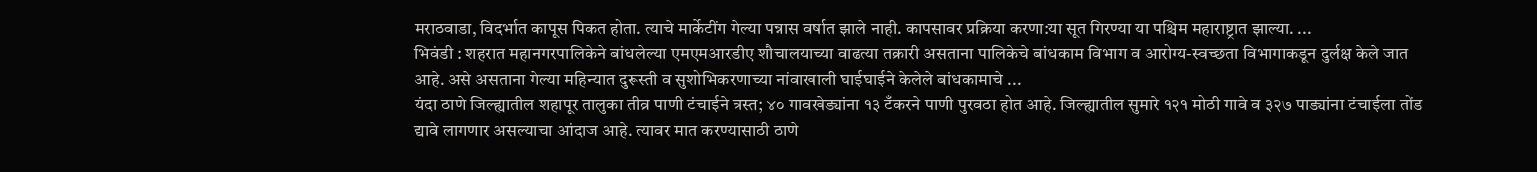मराठवाडा, विदर्भात कापूस पिकत होता. त्याचे मार्केटींग गेल्या पन्नास वर्षात झाले नाही. कापसावर प्रक्रिया करणा:या सूत गिरण्या या पश्चिम महाराष्ट्रात झाल्या. ...
भिवंडी : शहरात महानगरपालिकेने बांधलेल्या एमएमआरडीए शौचालयाच्या वाढत्या तक्रारी असताना पालिकेचे बांधकाम विभाग व आरोग्य-स्वच्छता विभागाकडून दुर्लक्ष केले जात आहे. असे असताना गेल्या महिन्यात दुरूस्ती व सुशोभिकरणाच्या नांवाखाली घाईघाईने केलेले बांधकामाचे ...
यंदा ठाणे जिल्ह्यातील शहापूर तालुका तीव्र पाणी टंचाईने त्रस्त; ४० गावखेड्यांना १३ टँकरने पाणी पुरवठा होत आहे. जिल्ह्यातील सुमारे १२१ मोठी गावे व ३२७ पाड्यांना टंचाईला तोंड द्यावे लागणार असल्याचा आंदाज आहे. त्यावर मात करण्यासाठी ठाणे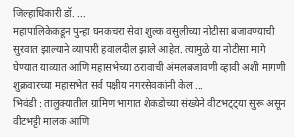जिल्हाधिकारी डॉ. ...
महापालिकेकडून पुन्हा घनकचरा सेवा शुल्क वसुलीच्या नोटीसा बजावण्याची सुरवात झाल्याने व्यापारी हवालदील झाले आहेत. त्यामुळे या नोटीसा मागे घेण्यात याव्यात आणि महासभेच्या ठरावाची अंमलबजावणी व्हावी अशी मागणी शुक्रवारच्या महासभेत सर्व पक्षीय नगरसेवकांनी केल ...
भिवंडी : तालुक्यातील ग्रामिण भागात शेकडोच्या संख्येने वीटभट्ट्या सुरू असून वीटभट्टी मालक आणि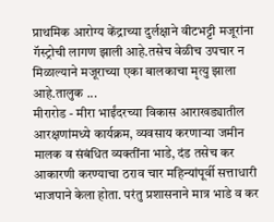प्राथमिक आरोग्य केंद्राच्या दुर्लक्षाने वीटभट्टी मजूरांना गॅस्ट्रोची लागण झाली आहे.तसेच वेळीच उपचार न मिळाल्याने मजूराच्या एका बालकाचा मृत्यु झाला आहे.तालुक ...
मीरारोड - मीरा भाईंदरच्या विकास आराखड्यातील आरक्षणांमध्ये कार्यक्रम, व्यवसाय करणाऱ्या जमीन मालक व संबंधित व्यक्तींना भाडे, दंड तसेच कर आकारणी करण्याचा ठराव चार महिन्यांपूर्वी सत्ताधारी भाजपाने केला होता. परंतु प्रशासनाने मात्र भाडे व कर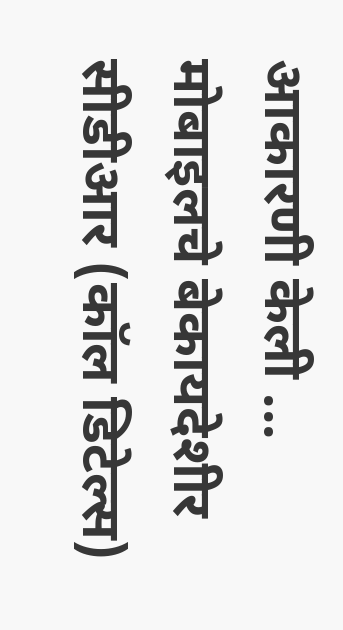आकारणी केली ...
मोबाइलचे बेकायदेशीर सीडीआर (कॉल डिटेल्स)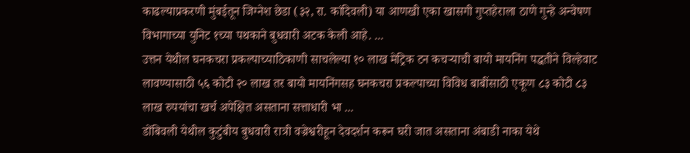काढल्याप्रकरणी मुंबईतून जिग्नेश छेडा (३२, रा. कांदिवली) या आणखी एका खासगी गुप्तहेराला ठाणे गुन्हे अन्वेषण विभागाच्या युनिट १च्या पथकाने बुधवारी अटक केली आहे. ...
उत्तन येथील घनकचरा प्रकल्पाच्याठिकाणी साचलेल्या १० लाख मेट्रिक टन कचऱ्याची बायो मायनिंग पद्धतीने विल्हेवाट लावण्यासाठी ५६ कोटी २० लाख तर बायो मायनिंगसह घनकचरा प्रकल्पाच्या विविध बाबींसाठी एकूण ८३ कोटी ८३ लाख रुपयांचा खर्च अपेक्षित असताना सत्ताधारी भा ...
डोंबिवली येथील कुटुंबीय बुधवारी रात्री वज्रेश्वरीहून देवदर्शन करून घरी जात असताना अंबाडी नाका येथे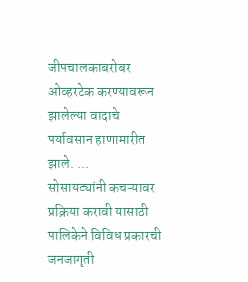जीपचालकाबरोबर ओव्हरटेक करण्यावरून झालेल्या वादाचे पर्यावसान हाणामारीत झाले. ...
सोसायट्यांनी कचऱ्यावर प्रक्रिया करावी यासाठी पालिकेने विविध प्रकारची जनजागृती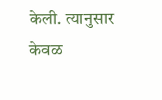केली. त्यानुसार केवळ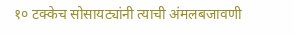१० टक्केच सोसायट्यांनी त्याची अंमलबजावणी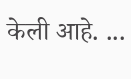केली आहे. ...